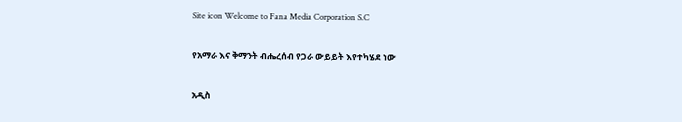Site icon Welcome to Fana Media Corporation S.C

የአማራ እና ቅማንት ብሔረሰብ የጋራ ውይይት እየተካሄደ ነው

አዲስ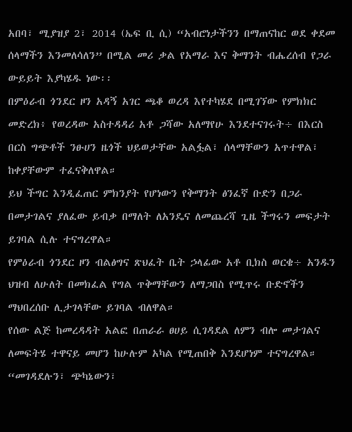አበባ፣ ሚያዝያ 2፣ 2014 (ኤፍ ቢ ሲ) “አብሮነታችንን በማጠናከር ወደ ቀደመ ሰላማችን እንመለሳለን” በሚል መሪ ቃል የአማራ እና ቅማንት ብሔረሰብ የጋራ ውይይት እያካሄዱ ነው፡፡
በምዕራብ ጎንደር ዞን አዳኝ አገር ጫቆ ወረዳ እየተካሄደ በሚገኘው የምክክር መድረክ፥ የወረዳው አስተዳዳሪ አቶ ጋሻው አለማየሁ እንደተናገሩት÷ በእርስ በርስ ግጭቶች ንፁሀን ዜጎች ህይወታቸው አልፏል፣ ሰላማቸውን አጥተዋል፣ ከቀያቸውም ተፈናቅለዋል።
ይህ ችግር እንዲፈጠር ምክንያት የሆነውን የቅማንት ፅንፈኛ ቡድን በጋራ በመታገልና ያለፈው ይብቃ በማለት ለአንዴና ለመጨረሻ ጊዜ ችግሩን መፍታት ይገባል ሲሉ ተናግረዋል።
የምዕራብ ጎንደር ዞን ብልፅግና ጽህፈት ቤት ኃላፊው አቶ ቢክስ ወርቄ÷ አንዱን ህዝብ ለሁለት በመክፈል የግል ጥቅማቸውን ለማጋበስ የሚጥሩ ቡድኖችን ማህበረሰቡ ሊታገላቸው ይገባል ብለዋል።
የሰው ልጅ ከመረዳዳት አልፎ በጠራራ ፀሀይ ሲገዳደል ለምን ብሎ መታገልና ለመፍትሄ ተዋናይ መሆን ከሁሉም አካል የሚጠበቅ እንደሆነም ተናግረዋል።
“መገዳደሉን፣ ጭካኔውን፣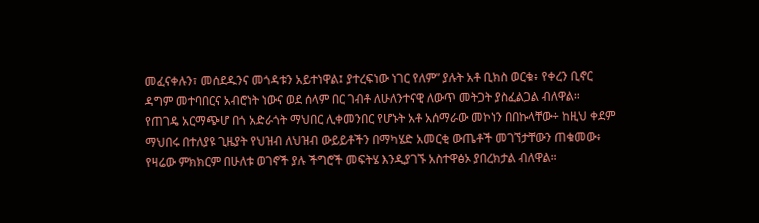መፈናቀሉን፣ መሰደዱንና መጎዳቱን አይተነዋል፤ ያተረፍነው ነገር የለም” ያሉት አቶ ቢክስ ወርቁ፥ የቀረን ቢኖር ዳግም መተባበርና አብሮነት ነውና ወደ ሰላም በር ገብቶ ለሁለንተናዊ ለውጥ መትጋት ያስፈልጋል ብለዋል።
የጠገዴ አርማጭሆ በጎ አድራጎት ማህበር ሊቀመንበር የሆኑት አቶ አሰማራው መኮነን በበኩላቸው÷ ከዚህ ቀደም ማህበሩ በተለያዩ ጊዜያት የህዝብ ለህዝብ ውይይቶችን በማካሄድ አመርቂ ውጤቶች መገኘታቸውን ጠቁመው፥ የዛሬው ምክክርም በሁለቱ ወገኖች ያሉ ችግሮች መፍትሄ እንዲያገኙ አስተዋፅኦ ያበረክታል ብለዋል።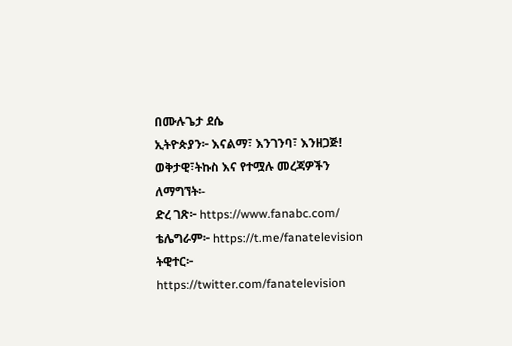በሙሉጌታ ደሴ
ኢትዮጵያን፦ እናልማ፣ እንገንባ፣ እንዘጋጅ!
ወቅታዊ፣ትኩስ እና የተሟሉ መረጃዎችን ለማግኘት፡-
ድረ ገጽ፦ https://www.fanabc.com/
ቴሌግራም፦ https://t.me/fanatelevision
ትዊተር፦ https://twitter.com/fanatelevision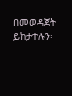በመወዳጀት ይከታተሉን፡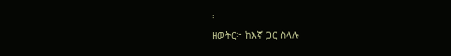፡
ዘወትር፦ ከእኛ ጋር ስላሉ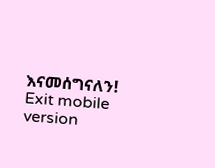እናመሰግናለን!
Exit mobile version